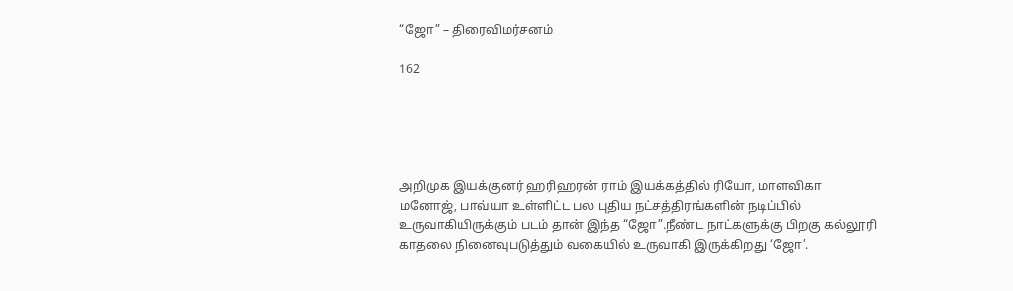“ஜோ” – திரைவிமர்சனம்

162





அறிமுக இயக்குனர் ஹரிஹரன் ராம் இயக்கத்தில் ரியோ, மாளவிகா மனோஜ், பாவ்யா உள்ளிட்ட பல புதிய நட்சத்திரங்களின் நடிப்பில் உருவாகியிருக்கும் படம் தான் இந்த “ஜோ”.நீண்ட நாட்களுக்கு பிறகு கல்லூரி காதலை நினைவுபடுத்தும் வகையில் உருவாகி இருக்கிறது ‘ஜோ’.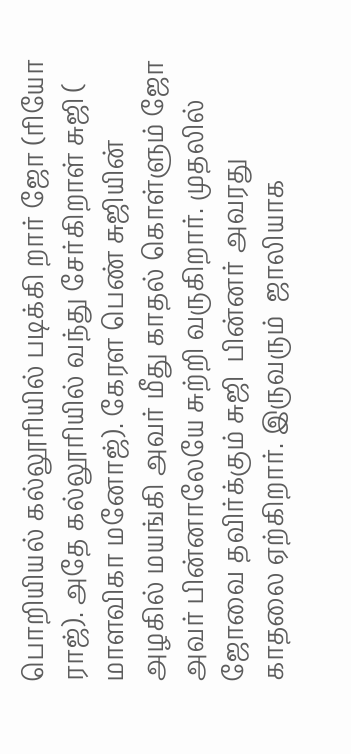பொறியியல் கல்லூரியில் படிக்கி றார் ஜோ (ரியோ ராஜ்). அதே கல்லூரியில் வந்து சேர்கிறாள் சுஜி ( மாளவிகா மனோஜ்). கேரள பெண் சுஜியின் அழகில் மயங்கி அவர் மீது காதல் கொள்ளும் ஜோ அவர் பின்னாலேயே சுற்றி வருகிறார். முதலில் ஜோவை தவிர்க்கும் சுஜி  பின்னர் அவரது காதலை ஏற்கிறார். இருவரும்  ஜாலியாக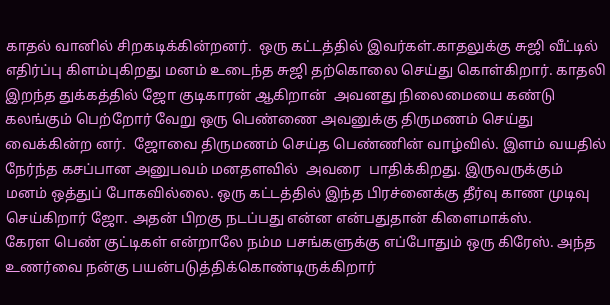காதல் வானில் சிறகடிக்கின்றனர்.  ஒரு கட்டத்தில் இவர்கள்.காதலுக்கு சுஜி வீட்டில் எதிர்ப்பு கிளம்புகிறது மனம் உடைந்த சுஜி தற்கொலை செய்து கொள்கிறார். காதலி இறந்த துக்கத்தில் ஜோ குடிகாரன் ஆகிறான்  அவனது நிலைமையை கண்டு கலங்கும் பெற்றோர் வேறு ஒரு பெண்ணை அவனுக்கு திருமணம் செய்து வைக்கின்ற னர்.  ஜோவை திருமணம் செய்த பெண்ணின் வாழ்வில். இளம் வயதில் நேர்ந்த கசப்பான அனுபவம் மனதளவில்  அவரை  பாதிக்கிறது. இருவருக்கும் மனம் ஒத்துப் போகவில்லை. ஒரு கட்டத்தில் இந்த பிரச்னைக்கு தீர்வு காண முடிவு செய்கிறார் ஜோ. அதன் பிறகு நடப்பது என்ன என்பதுதான் கிளைமாக்ஸ்.
கேரள பெண் குட்டிகள் என்றாலே நம்ம பசங்களுக்கு எப்போதும் ஒரு கிரேஸ். அந்த உணர்வை நன்கு பயன்படுத்திக்கொண்டிருக்கிறார்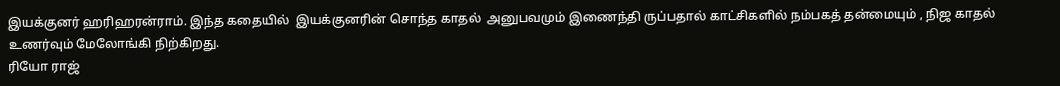இயக்குனர் ஹரிஹரன்ராம். இந்த கதையில்  இயக்குனரின் சொந்த காதல்  அனுபவமும் இணைந்தி ருப்பதால் காட்சிகளில் நம்பகத் தன்மையும் , நிஜ காதல் உணர்வும் மேலோங்கி நிற்கிறது.
ரியோ ராஜ்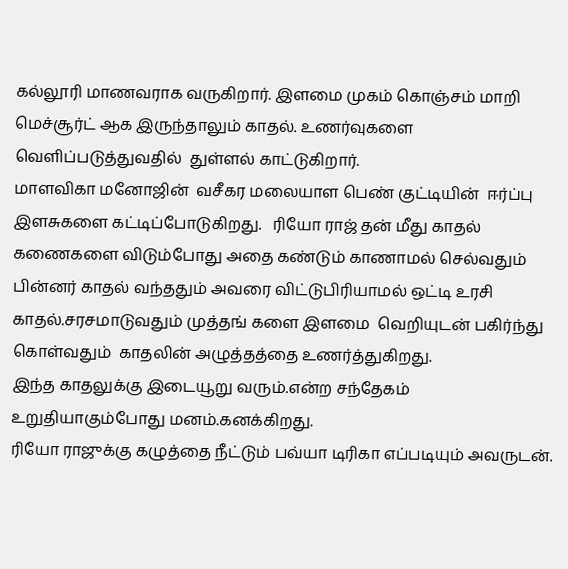கல்லூரி மாணவராக வருகிறார். இளமை முகம் கொஞ்சம் மாறி மெச்சூர்ட் ஆக இருந்தாலும் காதல். உணர்வுகளை வெளிப்படுத்துவதில்  துள்ளல் காட்டுகிறார்.
மாளவிகா மனோஜின்  வசீகர மலையாள பெண் குட்டியின்  ஈர்ப்பு இளசுகளை கட்டிப்போடுகிறது.   ரியோ ராஜ் தன் மீது காதல் கணைகளை விடும்போது அதை கண்டும் காணாமல் செல்வதும்  பின்னர் காதல் வந்ததும் அவரை விட்டுபிரியாமல் ஒட்டி உரசி காதல்.சரசமாடுவதும் முத்தங் களை இளமை  வெறியுடன் பகிர்ந்து கொள்வதும்  காதலின் அழுத்தத்தை உணர்த்துகிறது.
இந்த காதலுக்கு இடையூறு வரும்.என்ற சந்தேகம் உறுதியாகும்போது மனம்.கனக்கிறது.
ரியோ ராஜுக்கு கழுத்தை நீட்டும் பவ்யா டிரிகா எப்படியும் அவருடன்.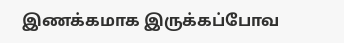இணக்கமாக இருக்கப்போவ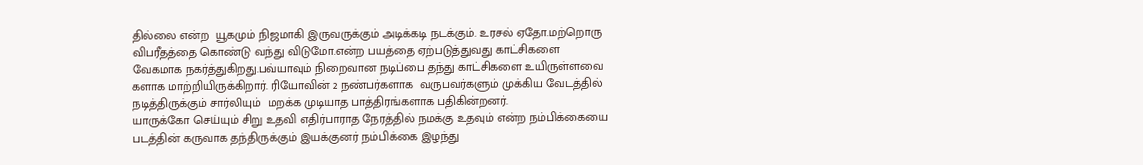தில்லை என்ற  யூகமும் நிஜமாகி இருவருக்கும் அடிக்கடி நடக்கும். உரசல் ஏதோ.மற்றொரு விபரீதத்தை கொண்டு வந்து விடுமோ.என்ற பயத்தை ஏற்படுத்துவது காட்சிகளை  வேகமாக நகர்த்துகிறது.பவ்யாவும் நிறைவான நடிப்பை தந்து காட்சிகளை உயிருள்ளவை களாக மாற்றியிருக்கிறார். ரியோவின் 2 நண்பர்களாக  வருபவர்களும் முக்கிய வேடத்தில் நடித்திருக்கும் சார்லியும்  மறக்க முடியாத பாத்திரங்களாக பதிகின்றனர்.
யாருக்கோ செய்யும் சிறு உதவி எதிர்பாராத நேரத்தில் நமக்கு உதவும் என்ற நம்பிக்கையை படத்தின் கருவாக தந்திருக்கும் இயக்குனர் நம்பிக்கை இழந்து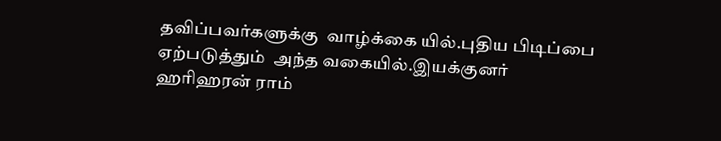தவிப்பவர்களுக்கு  வாழ்க்கை யில்.புதிய பிடிப்பை ஏற்படுத்தும்  அந்த வகையில்.இயக்குனர்
ஹரிஹரன் ராம்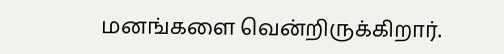மனங்களை வென்றிருக்கிறார்.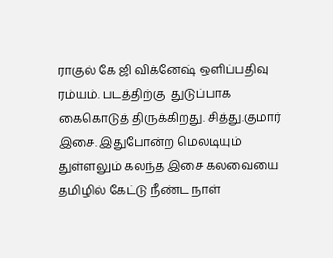ராகுல் கே ஜி விக்னேஷ் ஒளிப்பதிவு ரம்யம். படத்திற்கு  துடுப்பாக கைகொடுத் திருக்கிறது. சித்து.குமார் இசை. இதுபோன்ற மெலடியும் துள்ளலும் கலந்த இசை கலவையை தமிழில் கேட்டு நீண்ட நாள்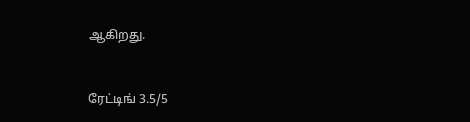ஆகிறது.



ரேட்டிங் 3.5/5